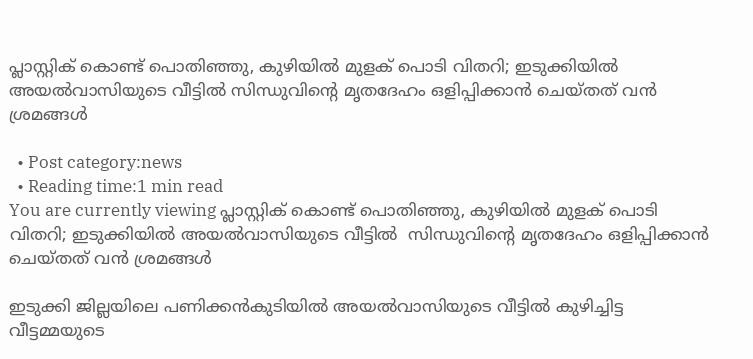പ്ലാസ്റ്റിക് കൊണ്ട് പൊതിഞ്ഞു, കുഴിയിൽ മുളക് പൊടി വിതറി; ഇടുക്കിയിൽ അയൽവാസിയുടെ വീട്ടിൽ സിന്ധുവിന്‍റെ മൃതദേഹം ഒളിപ്പിക്കാൻ ചെയ്തത് വൻ ശ്രമങ്ങൾ

  • Post category:news
  • Reading time:1 min read
You are currently viewing പ്ലാസ്റ്റിക് കൊണ്ട് പൊതിഞ്ഞു, കുഴിയിൽ മുളക് പൊടി വിതറി; ഇടുക്കിയിൽ അയൽവാസിയുടെ വീട്ടിൽ  സിന്ധുവിന്‍റെ മൃതദേഹം ഒളിപ്പിക്കാൻ ചെയ്തത് വൻ ശ്രമങ്ങൾ

ഇടുക്കി ജില്ലയിലെ പണിക്കൻകുടിയിൽ അയൽവാസിയുടെ വീട്ടിൽ കുഴിച്ചിട്ട വീട്ടമ്മയുടെ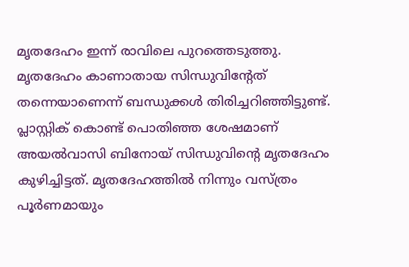മൃതദേഹം ഇന്ന് രാവിലെ പുറത്തെടുത്തു. മൃതദേഹം കാണാതായ സിന്ധുവിന്റേത് തന്നെയാണെന്ന് ബന്ധുക്കൾ തിരിച്ചറിഞ്ഞിട്ടുണ്ട്. പ്ലാസ്റ്റിക് കൊണ്ട് പൊതിഞ്ഞ ശേഷമാണ് അയൽവാസി ബിനോയ് സിന്ധുവിന്‍റെ മൃതദേഹം കുഴിച്ചിട്ടത്. മൃതദേഹത്തിൽ നിന്നും വസ്ത്രം പൂർണമായും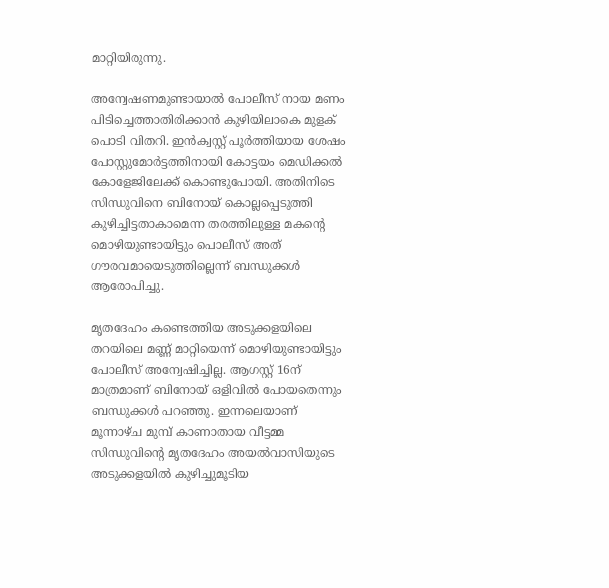മാറ്റിയിരുന്നു.

അന്വേഷണമുണ്ടായാൽ പോലീസ് നായ മണം പിടിച്ചെത്താതിരിക്കാൻ കുഴിയിലാകെ മുളക് പൊടി വിതറി. ഇൻക്വസ്റ്റ് പൂർത്തിയായ ശേഷം പോസ്റ്റുമോർട്ടത്തിനായി കോട്ടയം മെഡിക്കൽ കോളേജിലേക്ക് കൊണ്ടുപോയി. അതിനിടെ സിന്ധുവിനെ ബിനോയ് കൊല്ലപ്പെടുത്തി കുഴിച്ചിട്ടതാകാമെന്ന തരത്തിലുള്ള മകന്‍റെ മൊഴിയുണ്ടായിട്ടും പൊലീസ് അത് ഗൗരവമായെടുത്തില്ലെന്ന് ബന്ധുക്കൾ ആരോപിച്ചു.

മൃതദേഹം കണ്ടെത്തിയ അടുക്കളയിലെ തറയിലെ മണ്ണ് മാറ്റിയെന്ന് മൊഴിയുണ്ടായിട്ടും പോലീസ് അന്വേഷിച്ചില്ല. ആഗസ്റ്റ് 16ന് മാത്രമാണ് ബിനോയ് ഒളിവിൽ പോയതെന്നും ബന്ധുക്കൾ പറഞ്ഞു. ഇന്നലെയാണ് മൂന്നാഴ്ച മുമ്പ് കാണാതായ വീട്ടമ്മ സിന്ധുവിന്‍റെ മൃതദേഹം അയൽവാസിയുടെ അടുക്കളയിൽ കുഴിച്ചുമൂടിയ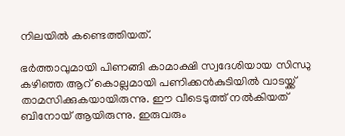നിലയിൽ കണ്ടെത്തിയത്.

ഭർത്താവുമായി പിണങ്ങി കാമാക്ഷി സ്വദേശിയായ സിന്ധു കഴിഞ്ഞ ആറ് കൊല്ലമായി പണിക്കൻകുടിയിൽ വാടയ്ക്ക് താമസിക്കുകയായിരുന്നു. ഈ വീടെടുത്ത് നൽകിയത് ബിനോയ് ആയിരുന്നു. ഇരുവരും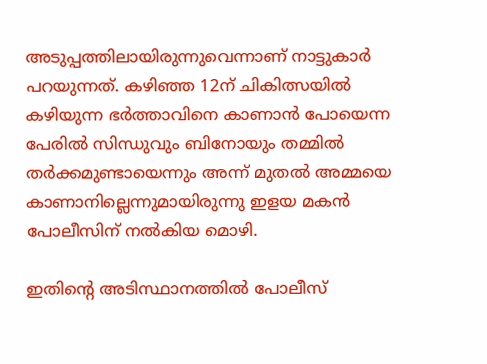അടുപ്പത്തിലായിരുന്നുവെന്നാണ് നാട്ടുകാർ പറയുന്നത്. കഴിഞ്ഞ 12ന് ചികിത്സയിൽ കഴിയുന്ന ഭർത്താവിനെ കാണാൻ പോയെന്ന പേരിൽ സിന്ധുവും ബിനോയും തമ്മിൽ തർക്കമുണ്ടായെന്നും അന്ന് മുതൽ അമ്മയെ കാണാനില്ലെന്നുമായിരുന്നു ഇളയ മകൻ പോലീസിന് നൽകിയ മൊഴി.

ഇതിന്‍റെ അടിസ്ഥാനത്തിൽ പോലീസ്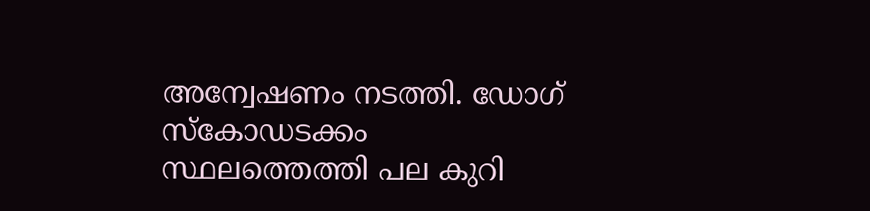അന്വേഷണം നടത്തി. ഡോഗ് സ്‌കോഡടക്കം സ്ഥലത്തെത്തി പല കുറി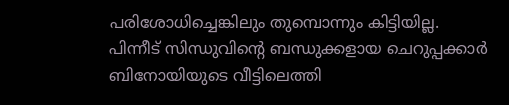പരിശോധിച്ചെങ്കിലും തുമ്പൊന്നും കിട്ടിയില്ല. പിന്നീട് സിന്ധുവിന്‍റെ ബന്ധുക്കളായ ചെറുപ്പക്കാർ ബിനോയിയുടെ വീട്ടിലെത്തി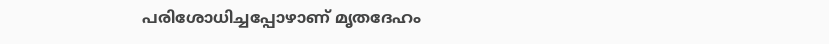പരിശോധിച്ചപ്പോഴാണ് മൃതദേഹം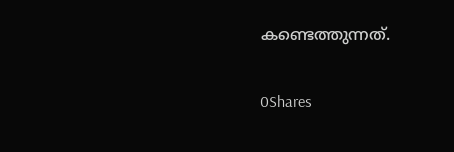കണ്ടെത്തുന്നത്.

0Shares